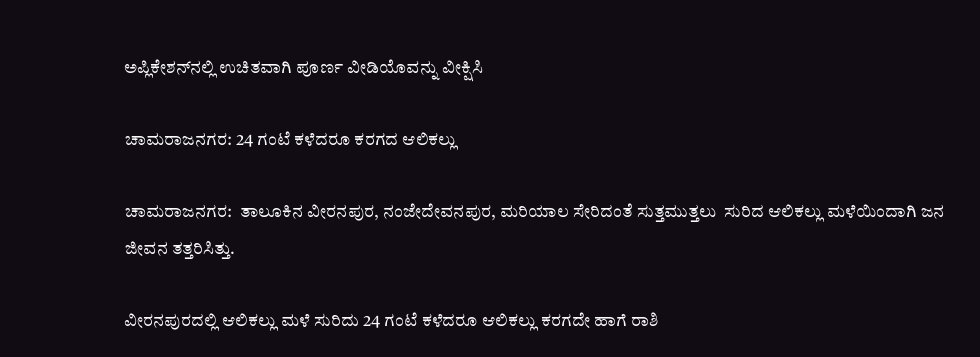ಅಪ್ಲಿಕೇಶನ್‌ನಲ್ಲಿ ಉಚಿತವಾಗಿ ಪೂರ್ಣ ವೀಡಿಯೊವನ್ನು ವೀಕ್ಷಿಸಿ

ಚಾಮರಾಜನಗರ: 24 ಗಂಟೆ ಕಳೆದರೂ ಕರಗದ ಆಲಿಕಲ್ಲು

ಚಾಮರಾಜನಗರ:  ತಾಲೂಕಿನ ವೀರನಪುರ, ನಂಜೇದೇವನಪುರ, ಮರಿಯಾಲ ಸೇರಿದಂತೆ ಸುತ್ತಮುತ್ತಲು  ಸುರಿದ ಆಲಿಕಲ್ಲು ಮಳೆಯಿಂದಾಗಿ ಜನ ಜೀವನ ತತ್ತರಿಸಿತ್ತು.

ವೀರನಪುರದಲ್ಲಿ ಆಲಿಕಲ್ಲು ಮಳೆ ಸುರಿದು 24 ಗಂಟೆ ಕಳೆದರೂ ಆಲಿಕಲ್ಲು ಕರಗದೇ ಹಾಗೆ ರಾಶಿ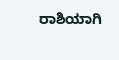ರಾಶಿಯಾಗಿ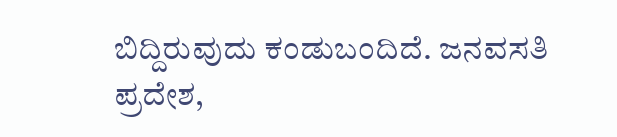ಬಿದ್ದಿರುವುದು ಕಂಡುಬಂದಿದೆ. ಜನವಸತಿ ಪ್ರದೇಶ,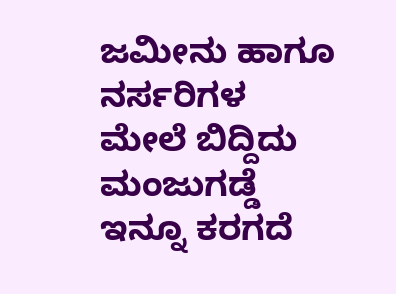ಜಮೀನು ಹಾಗೂ ನರ್ಸರಿಗಳ ಮೇಲೆ ಬಿದ್ದಿದು ಮಂಜುಗಡ್ಡೆ ಇನ್ನೂ ಕರಗದೆ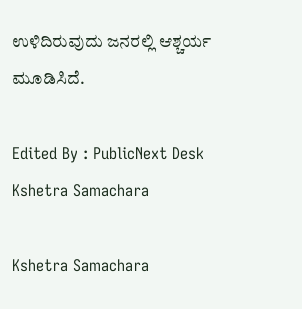ಉಳಿದಿರುವುದು ಜನರಲ್ಲಿ ಆಶ್ಚರ್ಯ ಮೂಡಿಸಿದೆ.

Edited By : PublicNext Desk
Kshetra Samachara

Kshetra Samachara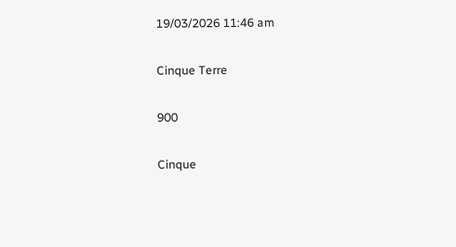19/03/2026 11:46 am

Cinque Terre

900

Cinque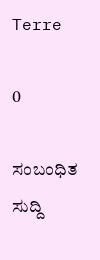Terre

0

ಸಂಬಂಧಿತ ಸುದ್ದಿ